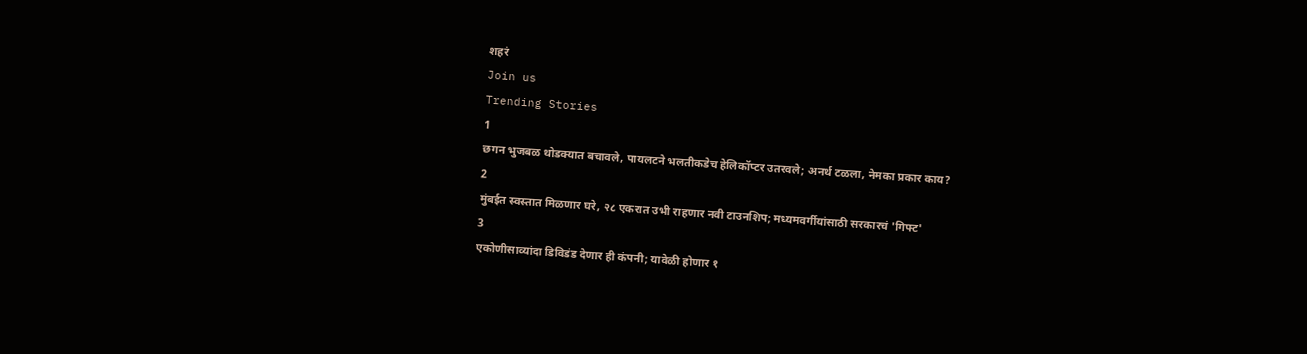शहरं
Join us
Trending Stories
1
छगन भुजबळ थोडक्यात बचावले, पायलटने भलतीकडेच हेलिकॉप्टर उतरवले; अनर्थ टळला, नेमका प्रकार काय?
2
मुंबईत स्वस्तात मिळणार घरे, २८ एकरात उभी राहणार नवी टाउनशिप; मध्यमवर्गीयांसाठी सरकारचं 'गिफ्ट'
3
एकोणीसाव्यांदा डिविडंड देणार ही कंपनी; यावेळी होणार १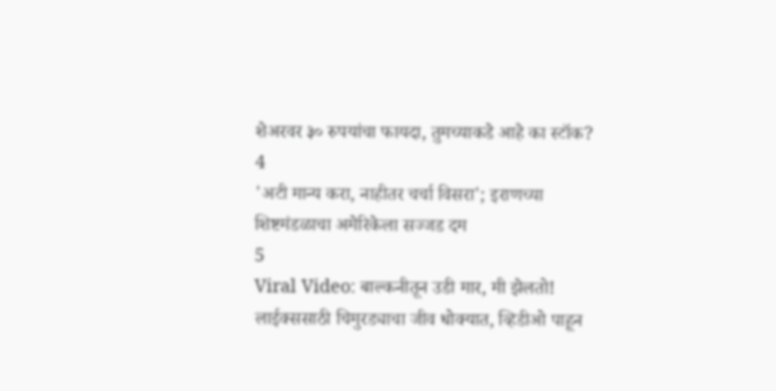शेअरवर ३० रुपयांचा फायदा, तुमच्याकडे आहे का स्टॉक?
4
'अटी मान्य करा, नाहीतर चर्चा विसरा'; इराणच्या शिष्टमंडळाचा अमेरिकेला सज्जड दम
5
Viral Video: बाल्कनीतून उडी मार, मी झेलतो! लाईक्ससाठी चिमुरड्याचा जीव धोक्यात, व्हिडीओ पाहून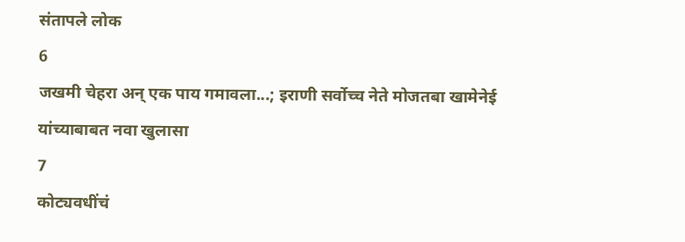संतापले लोक
6
जखमी चेहरा अन् एक पाय गमावला...; इराणी सर्वोच्च नेते मोजतबा खामेनेई यांच्याबाबत नवा खुलासा
7
कोट्यवधींचं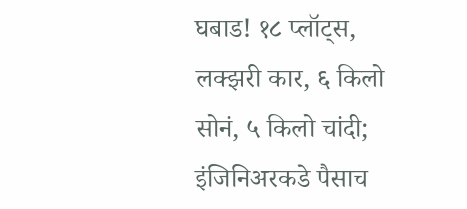घबाड! १८ प्लॉट्स, लक्झरी कार, ६ किलो सोनं, ५ किलो चांदी; इंजिनिअरकडे पैसाच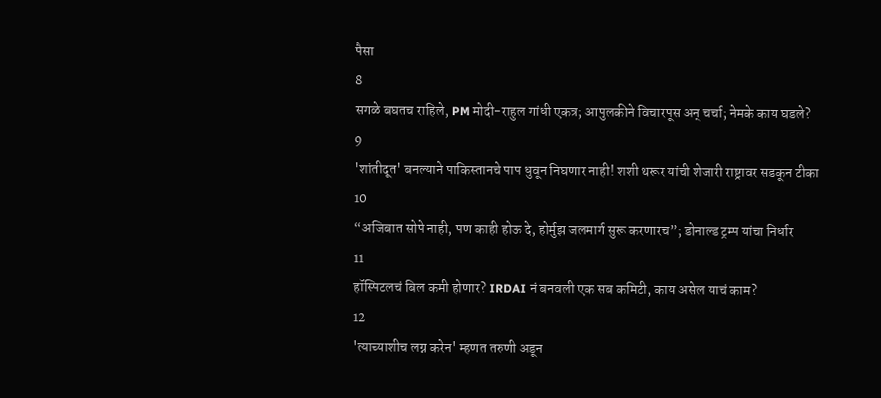पैसा
8
सगळे बघतच राहिले, PM मोदी-राहुल गांधी एकत्र; आपुलकीने विचारपूस अन् चर्चा; नेमके काय घडले?
9
'शांतीदूत' बनल्याने पाकिस्तानचे पाप धुवून निघणार नाही! शशी थरूर यांची शेजारी राष्ट्रावर सडकून टीका
10
“अजिबात सोपे नाही, पण काही होऊ दे, होर्मुझ जलमार्ग सुरू करणारच”; डोनाल्ड ट्रम्प यांचा निर्धार
11
हॉस्पिटलचं बिल कमी होणार? IRDAI नं बनवली एक सब कमिटी, काय असेल याचं काम?
12
'त्याच्याशीच लग्न करेन' म्हणत तरुणी अडून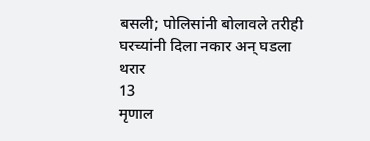बसली; पोलिसांनी बोलावले तरीही घरच्यांनी दिला नकार अन् घडला थरार
13
मृणाल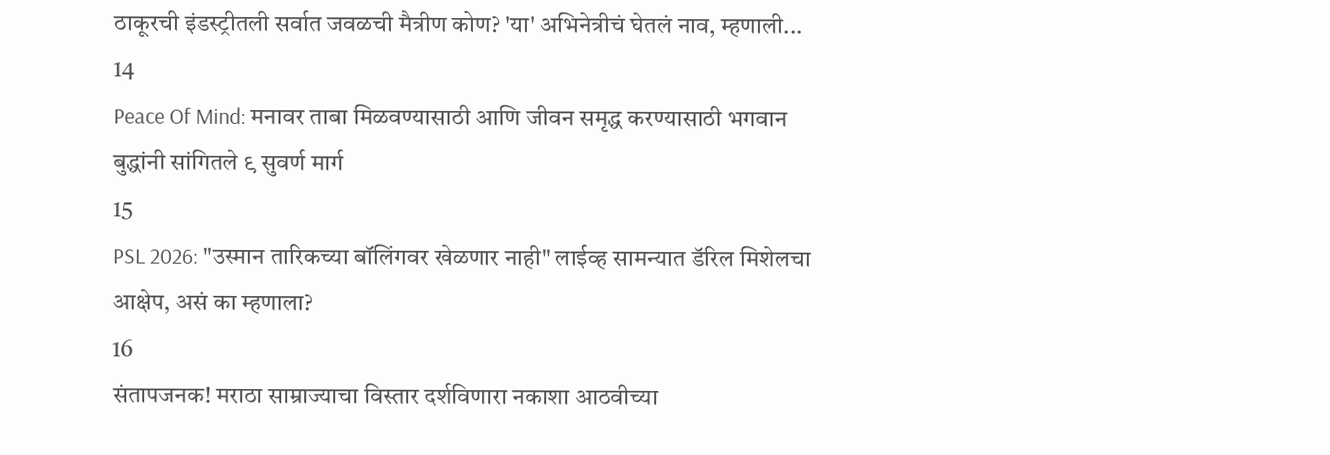ठाकूरची इंडस्ट्रीतली सर्वात जवळची मैत्रीण कोण? 'या' अभिनेत्रीचं घेतलं नाव, म्हणाली...
14
Peace Of Mind: मनावर ताबा मिळवण्यासाठी आणि जीवन समृद्ध करण्यासाठी भगवान बुद्धांनी सांगितले ९ सुवर्ण मार्ग
15
PSL 2026: "उस्मान तारिकच्या बॉलिंगवर खेळणार नाही" लाईव्ह सामन्यात डॅरिल मिशेलचा आक्षेप, असं का म्हणाला?
16
संतापजनक! मराठा साम्राज्याचा विस्तार दर्शविणारा नकाशा आठवीच्या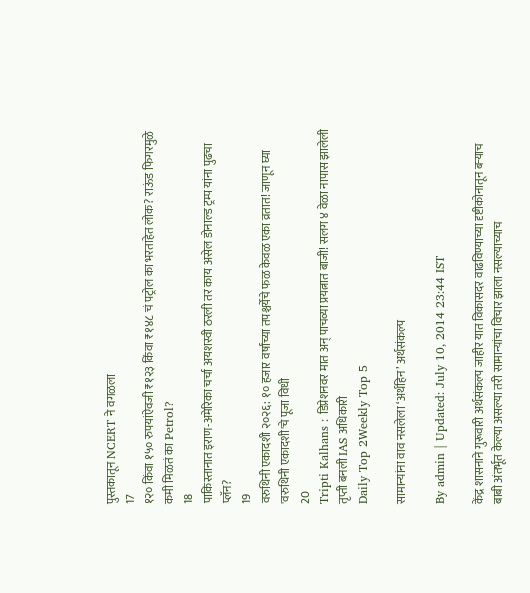पुस्तकातून NCERT ने वगळला
17
१२० किंवा १५० रुपयांऐवजी ₹१२३ किंवा ₹१४८ चं पट्रोल का भरताहेत लोक? राऊंड फिगरमुळे कमी मिळतं का Petrol?
18
पाकिस्तानात इराण-अमेरिका चर्चा अयशस्वी ठरली तर काय असेल डोनाल्ड ट्रम्प यांना पुढचा प्लॅन?
19
वरुथिनी एकादशी २०२६: १० हजार वर्षांच्या तपश्चर्येचे फळ केवळ एका व्रतात! जाणून घ्या 'वरुथिनी एकादशी'चे पूजा विधी
20
Tripti Kalhans : डिप्रेशनवर मात अन् पाचव्या प्रयत्नात बाजी! सलग ४ वेळा नापास झालेली तृप्ती बनली IAS अधिकारी
Daily Top 2Weekly Top 5

सामान्यांना वाव नसलेला ‘अर्थहिन’ अर्थसंकल्प

By admin | Updated: July 10, 2014 23:44 IST

केंद्र शासनाने गुरूवारी अर्थसंकल्प जाहीर यात विकासदर वाढविण्याच्या दृष्टीकोनातून बऱ्याच बाबी अंतर्भूत केल्या असल्या तरी सामान्यांचा विचार झाला नसल्याच्याच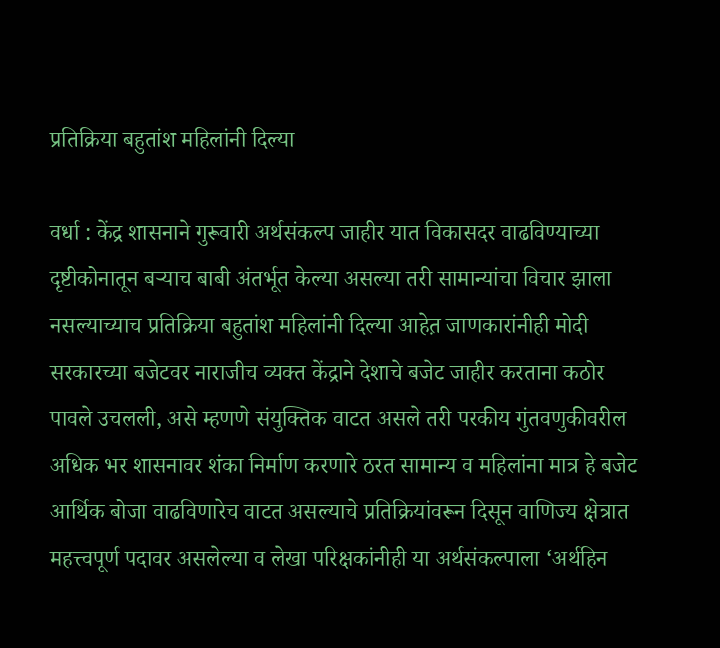प्रतिक्रिया बहुतांश महिलांनी दिल्या

वर्धा : केंद्र शासनाने गुरूवारी अर्थसंकल्प जाहीर यात विकासदर वाढविण्याच्या दृष्टीकोनातून बऱ्याच बाबी अंतर्भूत केल्या असल्या तरी सामान्यांचा विचार झाला नसल्याच्याच प्रतिक्रिया बहुतांश महिलांनी दिल्या आहेत़ जाणकारांनीही मोदी सरकारच्या बजेटवर नाराजीच व्यक्त केंद्राने देशाचे बजेट जाहीर करताना कठोर पावले उचलली, असे म्हणणे संयुक्तिक वाटत असले तरी परकीय गुंतवणुकीवरील अधिक भर शासनावर शंका निर्माण करणारे ठरत सामान्य व महिलांना मात्र हे बजेट आर्थिक बोजा वाढविणारेच वाटत असल्याचे प्रतिक्रियांवरून दिसून वाणिज्य क्षेत्रात महत्त्वपूर्ण पदावर असलेल्या व लेखा परिक्षकांनीही या अर्थसंकल्पाला ‘अर्थहिन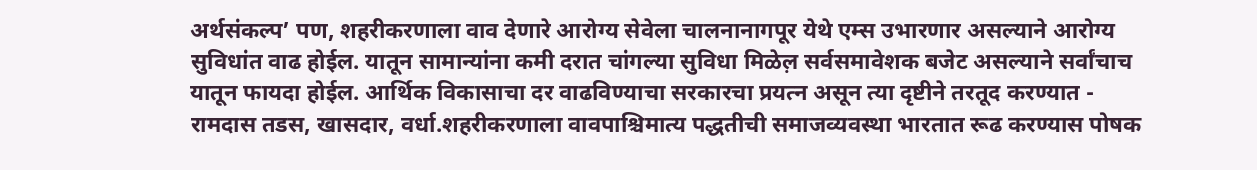अर्थसंकल्प’ पण, शहरीकरणाला वाव देणारे आरोग्य सेवेला चालनानागपूर येथे एम्स उभारणार असल्याने आरोग्य सुविधांत वाढ होईल. यातून सामान्यांना कमी दरात चांगल्या सुविधा मिळेल़ सर्वसमावेशक बजेट असल्याने सर्वांचाच यातून फायदा होईल. आर्थिक विकासाचा दर वाढविण्याचा सरकारचा प्रयत्न असून त्या दृष्टीने तरतूद करण्यात - रामदास तडस, खासदार, वर्धा.शहरीकरणाला वावपाश्चिमात्य पद्धतीची समाजव्यवस्था भारतात रूढ करण्यास पोषक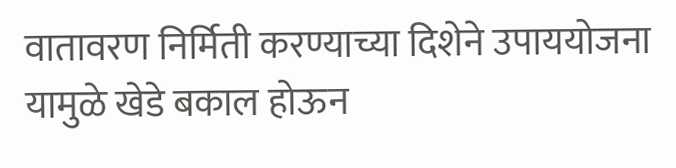वातावरण निर्मिती करण्याच्या दिशेने उपाययोजना यामुळे खेडे बकाल होऊन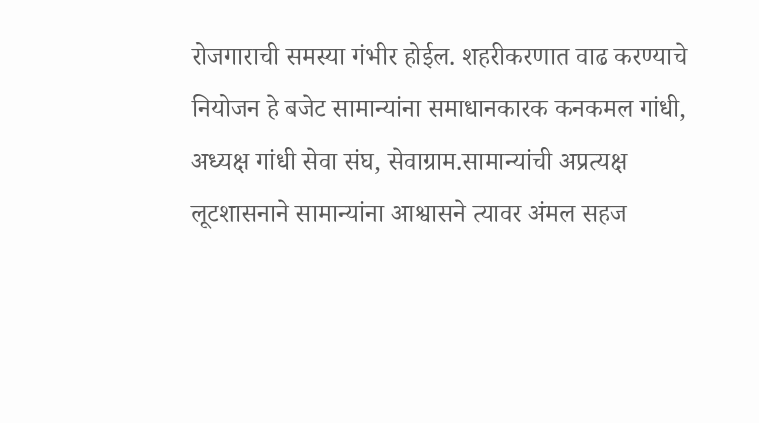रोजगाराची समस्या गंभीर होर्ईल. शहरीकरणात वाढ करण्याचे नियोजन हे बजेट सामान्यांना समाधानकारक कनकमल गांधी, अध्यक्ष गांधी सेवा संघ, सेवाग्राम.सामान्यांची अप्रत्यक्ष लूटशासनाने सामान्यांना आश्वासने त्यावर अंमल सहज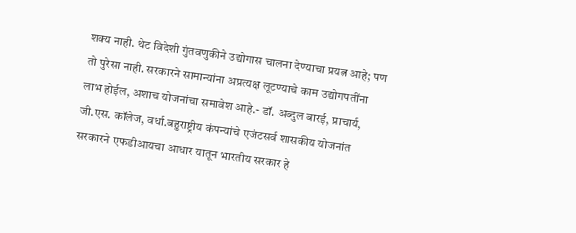शक्य नाही. थेट विदेशी गुंतवणुकीने उद्योगास चालना देण्याचा प्रयत्न आहे; पण तो पुरेसा नाही. सरकारने सामान्यांना अप्रत्यक्ष लूटण्याचे काम उद्योगपतींना लाभ होईल, अशाच योजनांचा समावेश आहे.- डॉ. अब्दुल बारई, प्राचार्य, जी.एस. कॉलेज, वर्धा.बहुराष्ट्रीय कंपन्यांचे एजंटसर्व शासकीय योजनांत सरकारने एफडीआयचा आधार यातून भारतीय सरकार हे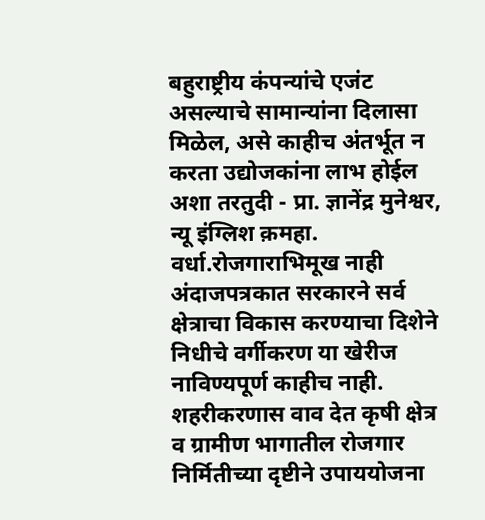बहुराष्ट्रीय कंपन्यांचे एजंट असल्याचे सामान्यांना दिलासा मिळेल, असे काहीच अंतर्भूत न करता उद्योजकांना लाभ होईल अशा तरतुदी - प्रा. ज्ञानेंद्र मुनेश्वर, न्यू इंग्लिश क़महा. वर्धा.रोजगाराभिमूख नाही अंदाजपत्रकात सरकारने सर्व क्षेत्राचा विकास करण्याचा दिशेने निधीचे वर्गीकरण या खेरीज नाविण्यपूर्ण काहीच नाही. शहरीकरणास वाव देत कृषी क्षेत्र व ग्रामीण भागातील रोजगार निर्मितीच्या दृष्टीने उपाययोजना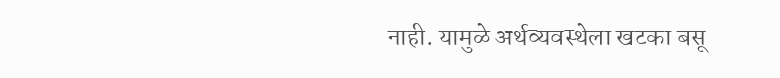नाही. यामुळे अर्थव्यवस्थेला खटका बसू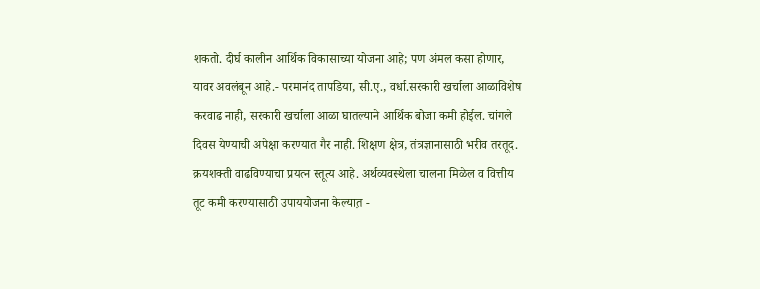शकतो. दीर्घ कालीन आर्थिक विकासाच्या योजना आहे; पण अंमल कसा होणार, यावर अवलंबून आहे.- परमानंद तापडिया, सी.ए., वर्धा.सरकारी खर्चाला आळाविशेष करवाढ नाही, सरकारी खर्चाला आळा घातल्याने आर्थिक बोजा कमी होईल. चांगले दिवस येण्याची अपेक्षा करण्यात गैर नाही. शिक्षण क्षेत्र, तंत्रज्ञानासाठी भरीव तरतूद. क्रयशक्ती वाढविण्याचा प्रयत्न स्तूत्य आहे. अर्थव्यवस्थेला चालना मिळेल व वित्तीय तूट कमी करण्यासाठी उपाययोजना केल्यात़ -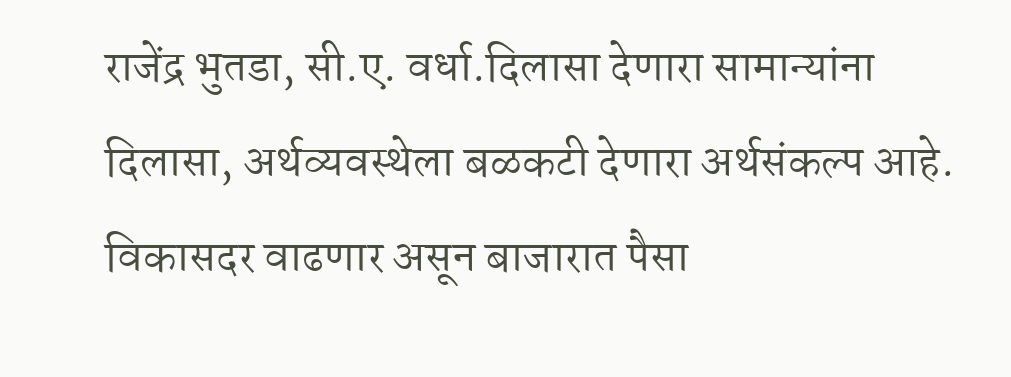राजेंद्र भुतडा, सी.ए. वर्धा.दिलासा देणारा सामान्यांना दिलासा, अर्थव्यवस्थेला बळकटी देणारा अर्थसंकल्प आहे. विकासदर वाढणार असून बाजारात पैसा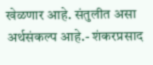खेळणार आहे. संतुलीत असा अर्थसंकल्प आहे.- शंकरप्रसाद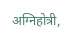अग्निहोत्री,